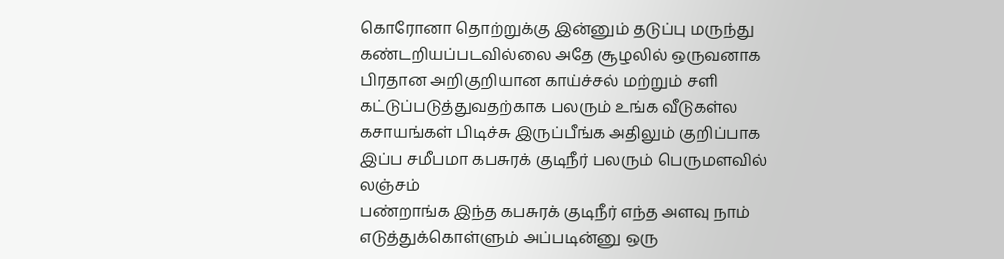கொரோனா தொற்றுக்கு இன்னும் தடுப்பு மருந்து கண்டறியப்படவில்லை அதே சூழலில் ஒருவனாக பிரதான அறிகுறியான காய்ச்சல் மற்றும் சளி கட்டுப்படுத்துவதற்காக பலரும் உங்க வீடுகள்ல கசாயங்கள் பிடிச்சு இருப்பீங்க அதிலும் குறிப்பாக இப்ப சமீபமா கபசுரக் குடிநீர் பலரும் பெருமளவில் லஞ்சம்
பண்றாங்க இந்த கபசுரக் குடிநீர் எந்த அளவு நாம் எடுத்துக்கொள்ளும் அப்படின்னு ஒரு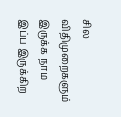சில விதிமுறைகளும் இருக்க நாம இப்ப இருக்கிற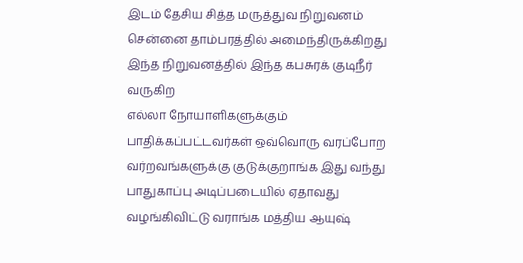இடம் தேசிய சித்த மருத்துவ நிறுவனம் சென்னை தாம்பரத்தில் அமைந்திருக்கிறது இந்த நிறுவனத்தில் இந்த கபசுரக் குடிநீர் வருகிற
எல்லா நோயாளிகளுக்கும் பாதிக்கப்பட்டவர்கள் ஒவ்வொரு வரப்போற வர்றவங்களுக்கு குடுக்குறாங்க இது வந்து பாதுகாப்பு அடிப்படையில் ஏதாவது வழங்கிவிட்டு வராங்க மத்திய ஆயுஷ்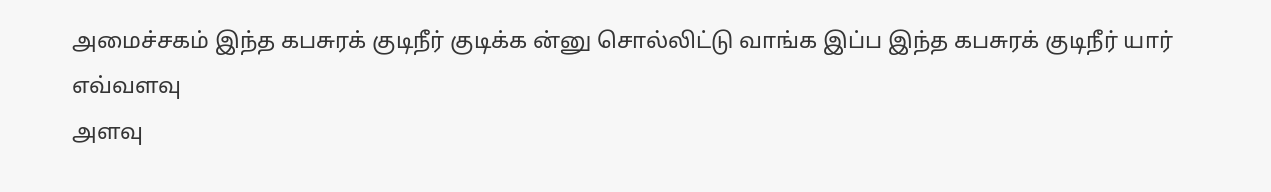அமைச்சகம் இந்த கபசுரக் குடிநீர் குடிக்க ன்னு சொல்லிட்டு வாங்க இப்ப இந்த கபசுரக் குடிநீர் யார் எவ்வளவு
அளவு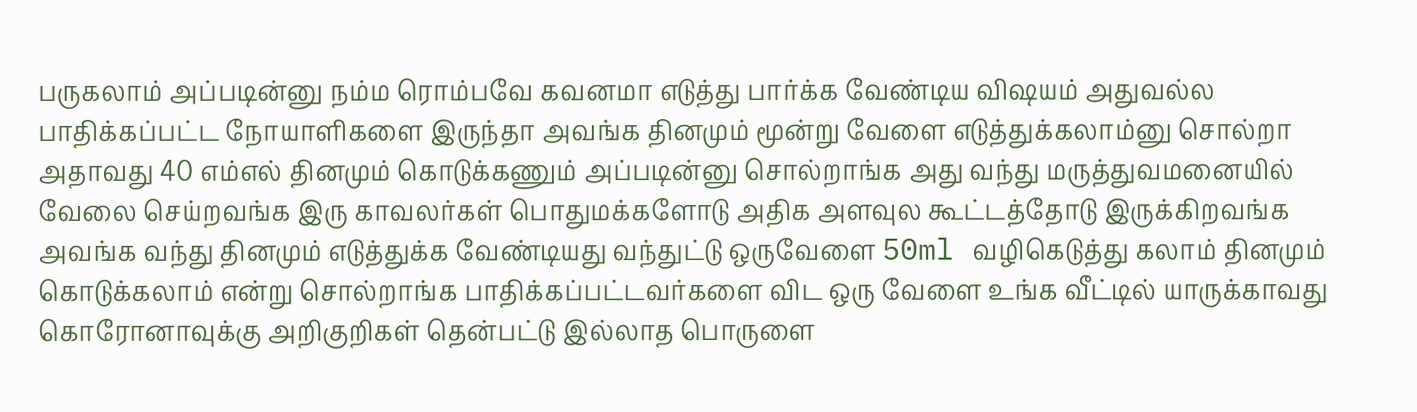பருகலாம் அப்படின்னு நம்ம ரொம்பவே கவனமா எடுத்து பார்க்க வேண்டிய விஷயம் அதுவல்ல பாதிக்கப்பட்ட நோயாளிகளை இருந்தா அவங்க தினமும் மூன்று வேளை எடுத்துக்கலாம்னு சொல்றா அதாவது 40 எம்எல் தினமும் கொடுக்கணும் அப்படின்னு சொல்றாங்க அது வந்து மருத்துவமனையில்
வேலை செய்றவங்க இரு காவலர்கள் பொதுமக்களோடு அதிக அளவுல கூட்டத்தோடு இருக்கிறவங்க அவங்க வந்து தினமும் எடுத்துக்க வேண்டியது வந்துட்டு ஒருவேளை 50ml வழிகெடுத்து கலாம் தினமும் கொடுக்கலாம் என்று சொல்றாங்க பாதிக்கப்பட்டவர்களை விட ஒரு வேளை உங்க வீட்டில் யாருக்காவது
கொரோனாவுக்கு அறிகுறிகள் தென்பட்டு இல்லாத பொருளை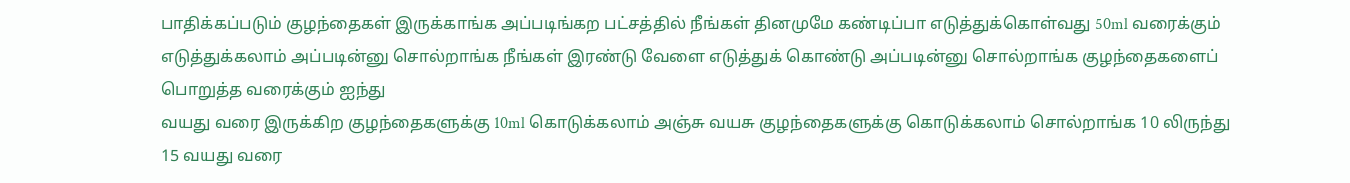பாதிக்கப்படும் குழந்தைகள் இருக்காங்க அப்படிங்கற பட்சத்தில் நீங்கள் தினமுமே கண்டிப்பா எடுத்துக்கொள்வது 50ml வரைக்கும் எடுத்துக்கலாம் அப்படின்னு சொல்றாங்க நீங்கள் இரண்டு வேளை எடுத்துக் கொண்டு அப்படின்னு சொல்றாங்க குழந்தைகளைப் பொறுத்த வரைக்கும் ஐந்து
வயது வரை இருக்கிற குழந்தைகளுக்கு 10ml கொடுக்கலாம் அஞ்சு வயசு குழந்தைகளுக்கு கொடுக்கலாம் சொல்றாங்க 10 லிருந்து 15 வயது வரை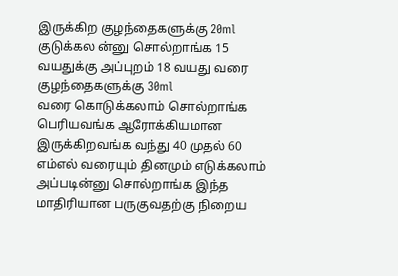இருக்கிற குழந்தைகளுக்கு 20ml குடுக்கல ன்னு சொல்றாங்க 15 வயதுக்கு அப்புறம் 18 வயது வரை குழந்தைகளுக்கு 30ml
வரை கொடுக்கலாம் சொல்றாங்க பெரியவங்க ஆரோக்கியமான இருக்கிறவங்க வந்து 40 முதல் 60 எம்எல் வரையும் தினமும் எடுக்கலாம் அப்படின்னு சொல்றாங்க இந்த மாதிரியான பருகுவதற்கு நிறைய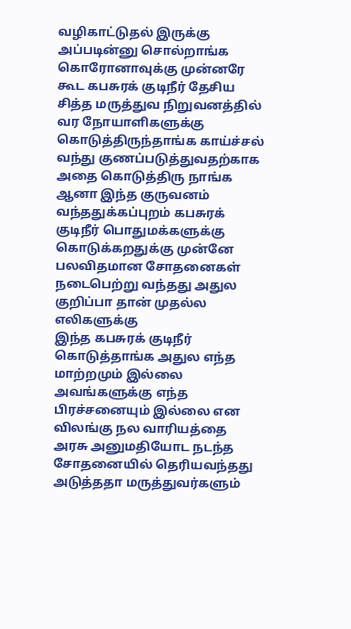வழிகாட்டுதல் இருக்கு அப்படின்னு சொல்றாங்க கொரோனாவுக்கு முன்னரே கூட கபசுரக் குடிநீர் தேசிய
சித்த மருத்துவ நிறுவனத்தில் வர நோயாளிகளுக்கு கொடுத்திருந்தாங்க காய்ச்சல் வந்து குணப்படுத்துவதற்காக அதை கொடுத்திரு நாங்க ஆனா இந்த குருவனம் வந்ததுக்கப்புறம் கபசுரக் குடிநீர் பொதுமக்களுக்கு கொடுக்கறதுக்கு முன்னே பலவிதமான சோதனைகள் நடைபெற்று வந்தது அதுல குறிப்பா தான் முதல்ல எலிகளுக்கு
இந்த கபசுரக் குடிநீர் கொடுத்தாங்க அதுல எந்த மாற்றமும் இல்லை அவங்களுக்கு எந்த பிரச்சனையும் இல்லை என விலங்கு நல வாரியத்தை அரசு அனுமதியோட நடந்த சோதனையில் தெரியவந்தது அடுத்ததா மருத்துவர்களும்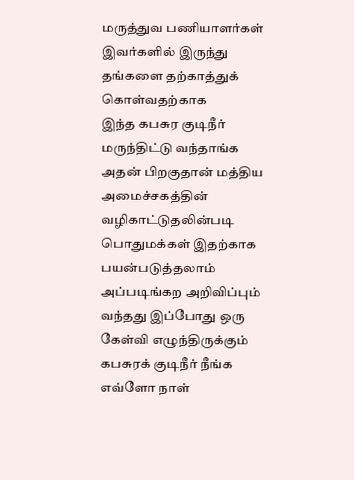மருத்துவ பணியாளர்கள் இவர்களில் இருந்து தங்களை தற்காத்துக் கொள்வதற்காக
இந்த கபசுர குடிநீர் மருந்திட்டு வந்தாங்க அதன் பிறகுதான் மத்திய அமைச்சகத்தின் வழிகாட்டுதலின்படி பொதுமக்கள் இதற்காக பயன்படுத்தலாம் அப்படிங்கற அறிவிப்பும் வந்தது இப்போது ஒரு கேள்வி எழுந்திருக்கும் கபசுரக் குடிநீர் நீங்க எவ்ளோ நாள்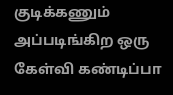குடிக்கணும் அப்படிங்கிற ஒரு கேள்வி கண்டிப்பா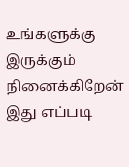உங்களுக்கு இருக்கும் நினைக்கிறேன் இது எப்படி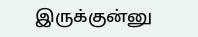இருக்குன்னு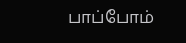பாப்போம்